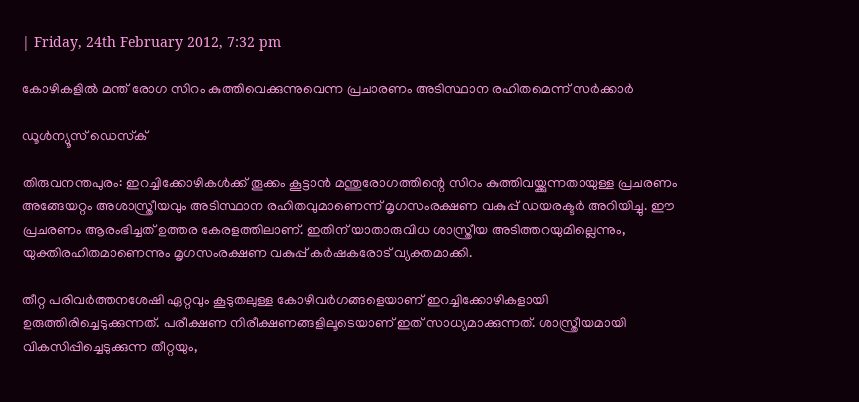| Friday, 24th February 2012, 7:32 pm

കോഴികളില്‍ മന്ത് രോഗ സിറം കുത്തിവെക്കുന്നുവെന്ന പ്രചാരണം അടിസ്ഥാന രഹിതമെന്ന് സര്‍ക്കാര്‍

ഡൂള്‍ന്യൂസ് ഡെസ്‌ക്

തിരുവനന്തപുരം: ഇറച്ചിക്കോഴികള്‍ക്ക് തൂക്കം കൂട്ടാന്‍ മന്തുരോഗത്തിന്റെ സിറം കുത്തിവയ്ക്കുന്നതായുള്ള പ്രചരണം അങ്ങേയറ്റം അശാസ്ത്രീയവും അടിസ്ഥാന രഹിതവുമാണെന്ന് മൃഗസംരക്ഷണ വകുപ്പ് ഡയരക്ടര്‍ അറിയിച്ചു. ഈ പ്രചരണം ആരംഭിച്ചത് ഉത്തര കേരളത്തിലാണ്. ഇതിന് യാതാരുവിധ ശാസ്ത്രീയ അടിത്തറയുമില്ലെന്നും, യുക്തിരഹിതമാണെന്നും മൃഗസംരക്ഷണ വകുപ്പ് കര്‍ഷകരോട് വ്യക്തമാക്കി.

തീറ്റ പരിവര്‍ത്തനശേഷി ഏറ്റവും കൂടുതലുള്ള കോഴിവര്‍ഗങ്ങളെയാണ് ഇറച്ചിക്കോഴികളായി ഉരുത്തിരിച്ചെടുക്കുന്നത്. പരീക്ഷണ നിരീക്ഷണങ്ങളിലൂടെയാണ് ഇത് സാധ്യമാക്കുന്നത്. ശാസ്ത്രീയമായി വികസിപ്പിച്ചെടുക്കുന്ന തീറ്റയും,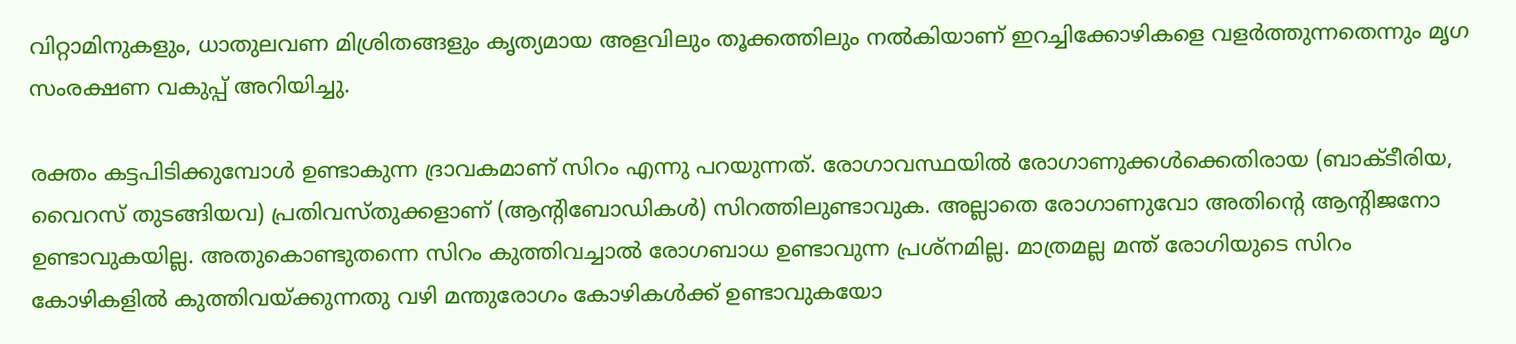വിറ്റാമിനുകളും, ധാതുലവണ മിശ്രിതങ്ങളും കൃത്യമായ അളവിലും തൂക്കത്തിലും നല്‍കിയാണ് ഇറച്ചിക്കോഴികളെ വളര്‍ത്തുന്നതെന്നും മൃഗ സംരക്ഷണ വകുപ്പ് അറിയിച്ചു.

രക്തം കട്ടപിടിക്കുമ്പോള്‍ ഉണ്ടാകുന്ന ദ്രാവകമാണ് സിറം എന്നു പറയുന്നത്. രോഗാവസ്ഥയില്‍ രോഗാണുക്കള്‍ക്കെതിരായ (ബാക്ടീരിയ, വൈറസ് തുടങ്ങിയവ) പ്രതിവസ്തുക്കളാണ് (ആന്റിബോഡികള്‍) സിറത്തിലുണ്ടാവുക. അല്ലാതെ രോഗാണുവോ അതിന്റെ ആന്റിജനോ ഉണ്ടാവുകയില്ല. അതുകൊണ്ടുതന്നെ സിറം കുത്തിവച്ചാല്‍ രോഗബാധ ഉണ്ടാവുന്ന പ്രശ്‌നമില്ല. മാത്രമല്ല മന്ത് രോഗിയുടെ സിറം കോഴികളില്‍ കുത്തിവയ്ക്കുന്നതു വഴി മന്തുരോഗം കോഴികള്‍ക്ക് ഉണ്ടാവുകയോ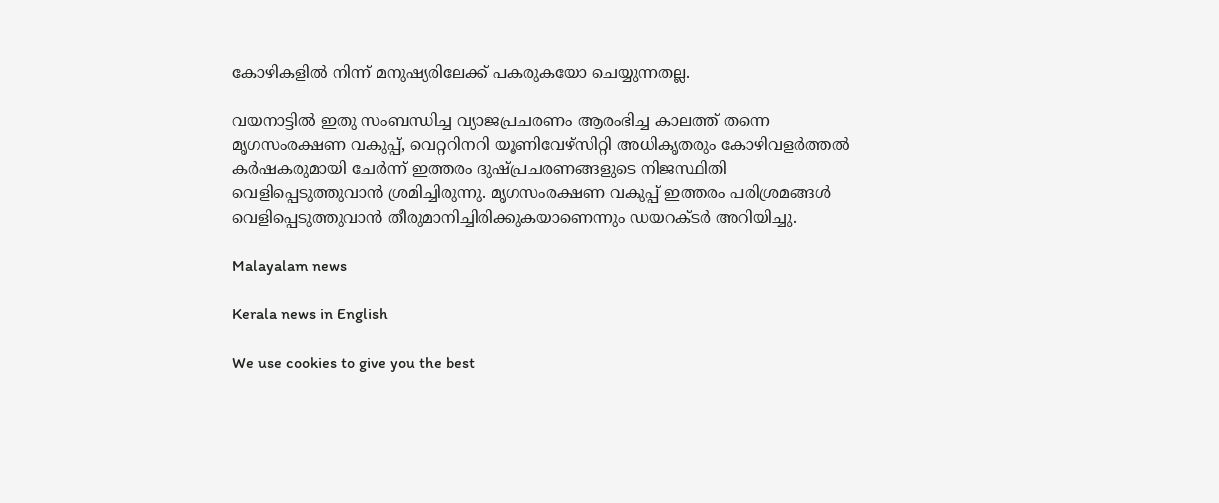കോഴികളില്‍ നിന്ന് മനുഷ്യരിലേക്ക് പകരുകയോ ചെയ്യുന്നതല്ല.

വയനാട്ടില്‍ ഇതു സംബന്ധിച്ച വ്യാജപ്രചരണം ആരംഭിച്ച കാലത്ത് തന്നെ മൃഗസംരക്ഷണ വകുപ്പ്, വെറ്ററിനറി യൂണിവേഴ്‌സിറ്റി അധികൃതരും കോഴിവളര്‍ത്തല്‍ കര്‍ഷകരുമായി ചേര്‍ന്ന് ഇത്തരം ദുഷ്പ്രചരണങ്ങളുടെ നിജസ്ഥിതി വെളിപ്പെടുത്തുവാന്‍ ശ്രമിച്ചിരുന്നു. മൃഗസംരക്ഷണ വകുപ്പ് ഇത്തരം പരിശ്രമങ്ങള്‍ വെളിപ്പെടുത്തുവാന്‍ തീരുമാനിച്ചിരിക്കുകയാണെന്നും ഡയറക്ടര്‍ അറിയിച്ചു.

Malayalam news

Kerala news in English

We use cookies to give you the best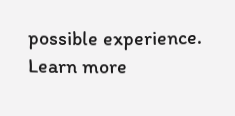possible experience. Learn more